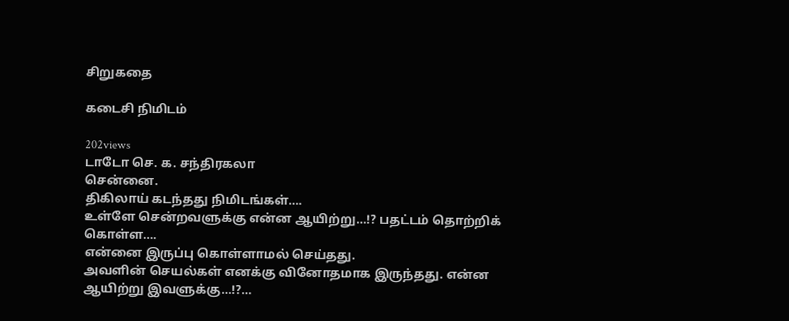சிறுகதை

கடைசி நிமிடம்

202views
டாடோ செ. க. சந்திரகலா
சென்னை.
திகிலாய் கடந்தது நிமிடங்கள்….
உள்ளே சென்றவளுக்கு என்ன ஆயிற்று…!? பதட்டம் தொற்றிக் கொள்ள….
என்னை இருப்பு கொள்ளாமல் செய்தது.
அவளின் செயல்கள் எனக்கு வினோதமாக இருந்தது. என்ன ஆயிற்று இவளுக்கு…!?…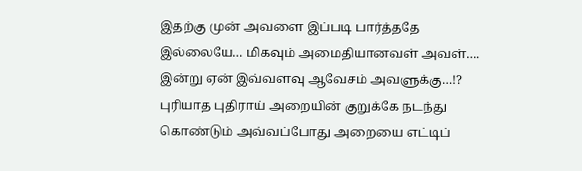இதற்கு முன் அவளை இப்படி பார்த்ததே இல்லையே… மிகவும் அமைதியானவள் அவள்…. இன்று ஏன் இவ்வளவு ஆவேசம் அவளுக்கு…!?
புரியாத புதிராய் அறையின் குறுக்கே நடந்து கொண்டும் அவ்வப்போது அறையை எட்டிப்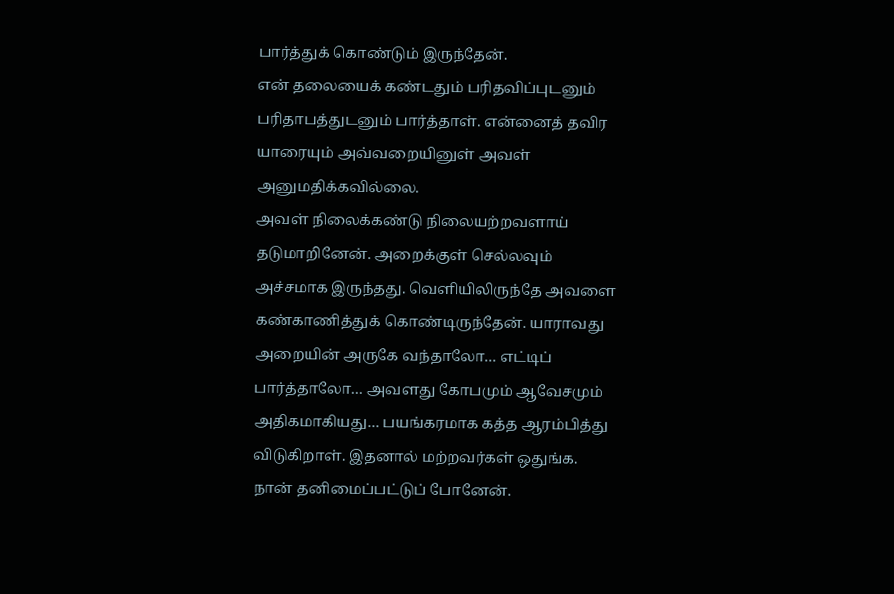பார்த்துக் கொண்டும் இருந்தேன்.
என் தலையைக் கண்டதும் பரிதவிப்புடனும் பரிதாபத்துடனும் பார்த்தாள். என்னைத் தவிர யாரையும் அவ்வறையினுள் அவள் அனுமதிக்கவில்லை.
அவள் நிலைக்கண்டு நிலையற்றவளாய் தடுமாறினேன். அறைக்குள் செல்லவும் அச்சமாக இருந்தது. வெளியிலிருந்தே அவளை கண்காணித்துக் கொண்டிருந்தேன். யாராவது அறையின் அருகே வந்தாலோ… எட்டிப் பார்த்தாலோ… அவளது கோபமும் ஆவேசமும் அதிகமாகியது… பயங்கரமாக கத்த ஆரம்பித்து விடுகிறாள். இதனால் மற்றவர்கள் ஒதுங்க. நான் தனிமைப்பட்டுப் போனேன்.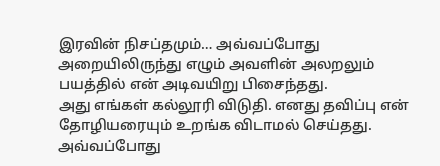இரவின் நிசப்தமும்… அவ்வப்போது அறையிலிருந்து எழும் அவளின் அலறலும் பயத்தில் என் அடிவயிறு பிசைந்தது.
அது எங்கள் கல்லூரி விடுதி. எனது தவிப்பு என் தோழியரையும் உறங்க விடாமல் செய்தது. அவ்வப்போது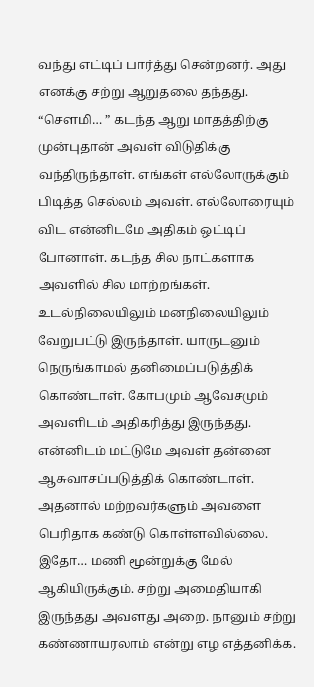வந்து எட்டிப் பார்த்து சென்றனர். அது எனக்கு சற்று ஆறுதலை தந்தது.
“சௌமி… ” கடந்த ஆறு மாதத்திற்கு முன்புதான் அவள் விடுதிக்கு வந்திருந்தாள். எங்கள் எல்லோருக்கும் பிடித்த செல்லம் அவள். எல்லோரையும் விட என்னிடமே அதிகம் ஒட்டிப் போனாள். கடந்த சில நாட்களாக அவளில் சில மாற்றங்கள். உடல்நிலையிலும் மனநிலையிலும் வேறுபட்டு இருந்தாள். யாருடனும் நெருங்காமல் தனிமைப்படுத்திக் கொண்டாள். கோபமும் ஆவேசமும் அவளிடம் அதிகரித்து இருந்தது. என்னிடம் மட்டுமே அவள் தன்னை ஆசுவாசப்படுத்திக் கொண்டாள். அதனால் மற்றவர்களும் அவளை பெரிதாக கண்டு கொள்ளவில்லை.
இதோ… மணி மூன்றுக்கு மேல் ஆகியிருக்கும். சற்று அமைதியாகி இருந்தது அவளது அறை. நானும் சற்று கண்ணாயரலாம் என்று எழ எத்தனிக்க.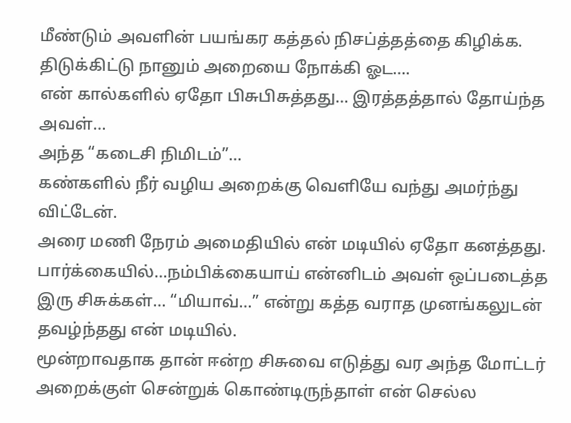மீண்டும் அவளின் பயங்கர கத்தல் நிசப்த்தத்தை கிழிக்க. திடுக்கிட்டு நானும் அறையை நோக்கி ஓட….
என் கால்களில் ஏதோ பிசுபிசுத்தது… இரத்தத்தால் தோய்ந்த அவள்…
அந்த “கடைசி நிமிடம்”…
கண்களில் நீர் வழிய அறைக்கு வெளியே வந்து அமர்ந்து விட்டேன்.
அரை மணி நேரம் அமைதியில் என் மடியில் ஏதோ கனத்தது.
பார்க்கையில்…நம்பிக்கையாய் என்னிடம் அவள் ஒப்படைத்த இரு சிசுக்கள்… “மியாவ்…” என்று கத்த வராத முனங்கலுடன் தவழ்ந்தது என் மடியில்.
மூன்றாவதாக தான் ஈன்ற சிசுவை எடுத்து வர அந்த மோட்டர் அறைக்குள் சென்றுக் கொண்டிருந்தாள் என் செல்ல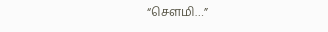“சௌமி…”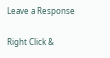Leave a Response

Right Click &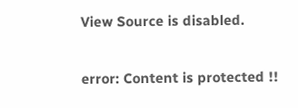View Source is disabled.

error: Content is protected !!